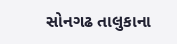સોનગઢ તાલુકાના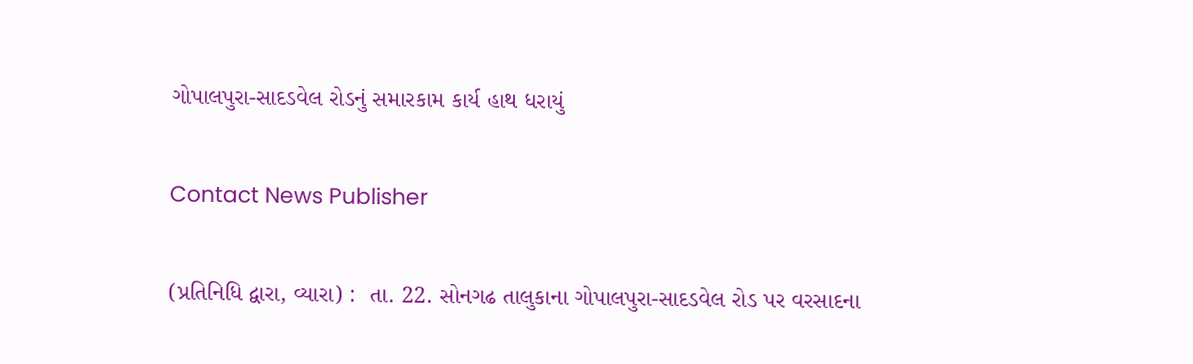ગોપાલપુરા-સાદડવેલ રોડનું સમારકામ કાર્ય હાથ ધરાયું

Contact News Publisher

(પ્રતિનિધિ દ્વારા, વ્યારા) :  તા. 22. સોનગઢ તાલુકાના ગોપાલપુરા-સાદડવેલ રોડ પર વરસાદના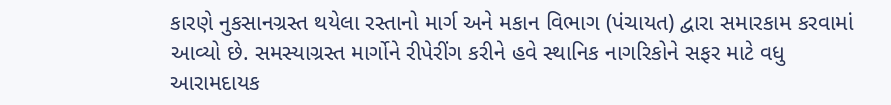કારણે નુકસાનગ્રસ્ત થયેલા રસ્તાનો માર્ગ અને મકાન વિભાગ (પંચાયત) દ્વારા સમારકામ કરવામાં આવ્યો છે. સમસ્યાગ્રસ્ત માર્ગોને રીપેરીંગ કરીને હવે સ્થાનિક નાગરિકોને સફર માટે વધુ આરામદાયક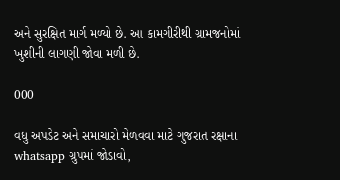અને સુરક્ષિત માર્ગ મળ્યો છે. આ કામગીરીથી ગ્રામજનોમાં ખુશીની લાગણી જોવા મળી છે.

000

વધુ અપડેટ અને સમાચારો મેળવવા માટે ગુજરાત રક્ષાના whatsapp ગ્રુપમાં જોડાવો,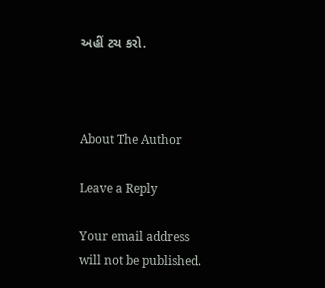અહીં ટચ કરો.



About The Author

Leave a Reply

Your email address will not be published.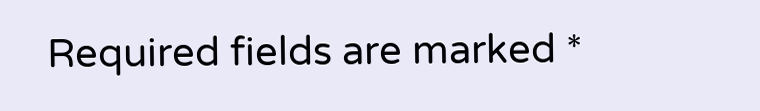Required fields are marked *